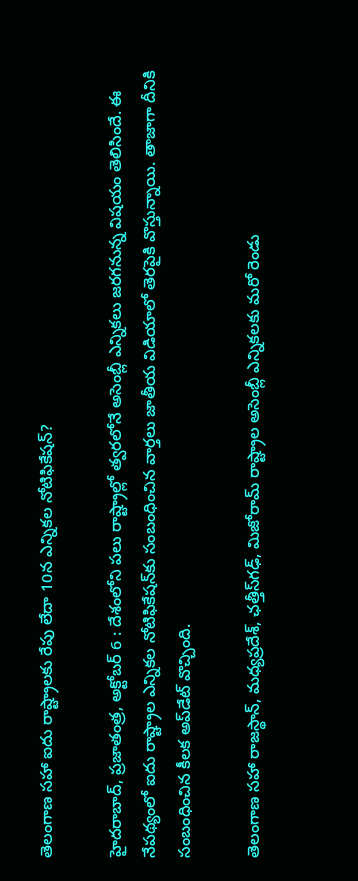తెలంగాణ సహా ఐదు రాష్ట్రాలకు రేపు లేదా 10న ఎన్నికల నోటిఫికేషన్‌?

హైదరాబాద్‌, ప్రజాతంత్ర, అక్టోబర్‌ 6 : దేశంలోని పలు రాష్ట్రాల్లో త్వరలోనే అసెంబ్లీ ఎన్నికలు జరగనున్న విషయం తెలిసిందే. ఈ నేపథ్యంలో ఐదు రాష్ట్రాల ఎన్నికల నోటిఫికేషన్‌కు సంబంధించిన వార్తలు జాతీయ విడియాలో తెరపైకి వొస్తున్నాయి. తాజాగా దీనికి సంబంధించిన కీలక అప్‌డేట్‌ ‌వొచ్చింది.

తెలంగాణ సహా రాజస్థాన్‌, మధ్యప్రదేశ్‌, ఛత్తీస్‌గఢ్‌, మిజోరామ్‌ ‌రాష్ట్రాల అసెంబ్లీ ఎన్నికలకు మరో రెండు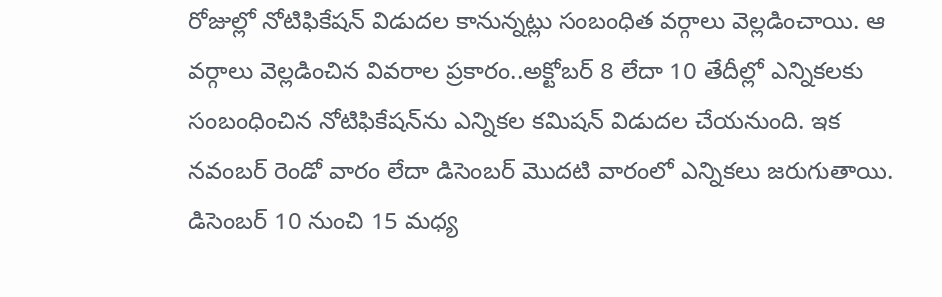రోజుల్లో నోటిఫికేషన్‌ ‌విడుదల కానున్నట్లు సంబంధిత వర్గాలు వెల్లడించాయి. ఆ వర్గాలు వెల్లడించిన వివరాల ప్రకారం..అక్టోబర్‌ 8 లేదా 10 తేదీల్లో ఎన్నికలకు సంబంధించిన నోటిఫికేషన్‌ను ఎన్నికల కమిషన్‌ ‌విడుదల చేయనుంది. ఇక నవంబర్‌ ‌రెండో వారం లేదా డిసెంబర్‌ ‌మొదటి వారంలో ఎన్నికలు జరుగుతాయి. డిసెంబర్‌ 10 నుంచి 15 మధ్య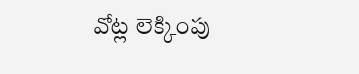వోట్ల లెక్కింపు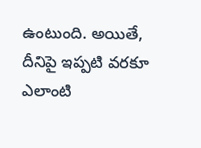ఉంటుంది. అయితే, దీనిపై ఇప్పటి వరకూ ఎలాంటి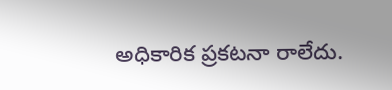అధికారిక ప్రకటనా రాలేదు.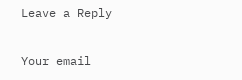Leave a Reply

Your email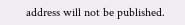address will not be published.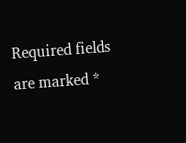Required fields are marked *